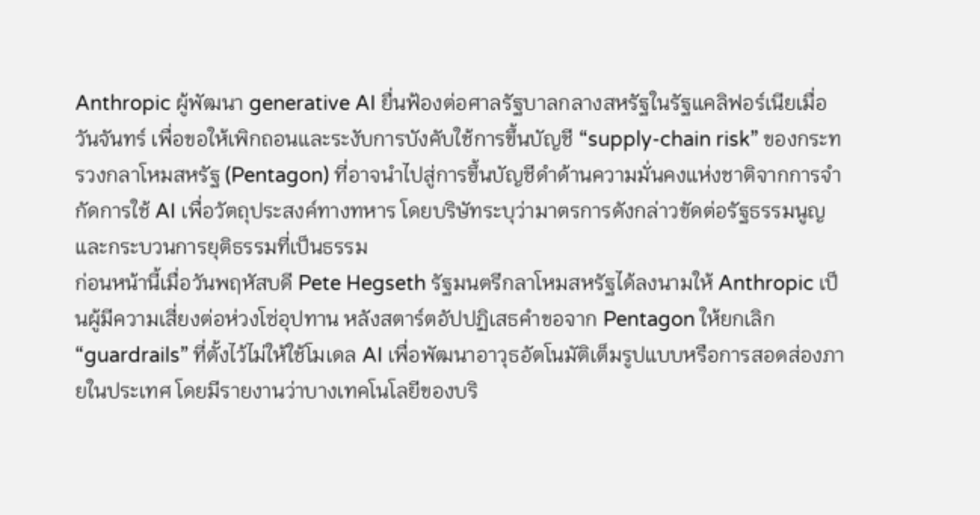Anthropic ผู้พัฒนา generative AI ยื่นฟ้องต่อศาลรัฐบาลกลางสหรัฐในรัฐแคลิฟอร์เนียเมื่อวันจันทร์ เพื่อขอให้เพิกถอนและระงับการบังคับใช้การขึ้นบัญชี “supply-chain risk” ของกระทรวงกลาโหมสหรัฐ (Pentagon) ที่อาจนำไปสู่การขึ้นบัญชีดำด้านความมั่นคงแห่งชาติจากการจำกัดการใช้ AI เพื่อวัตถุประสงค์ทางทหาร โดยบริษัทระบุว่ามาตรการดังกล่าวขัดต่อรัฐธรรมนูญและกระบวนการยุติธรรมที่เป็นธรรม
ก่อนหน้านี้เมื่อวันพฤหัสบดี Pete Hegseth รัฐมนตรีกลาโหมสหรัฐได้ลงนามให้ Anthropic เป็นผู้มีความเสี่ยงต่อห่วงโซ่อุปทาน หลังสตาร์ตอัปปฏิเสธคำขอจาก Pentagon ให้ยกเลิก “guardrails” ที่ตั้งไว้ไม่ให้ใช้โมเดล AI เพื่อพัฒนาอาวุธอัตโนมัติเต็มรูปแบบหรือการสอดส่องภายในประเทศ โดยมีรายงานว่าบางเทคโนโลยีของบริ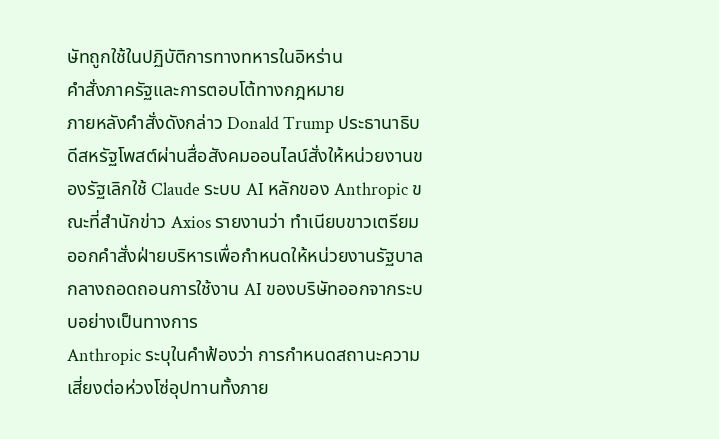ษัทถูกใช้ในปฏิบัติการทางทหารในอิหร่าน
คำสั่งภาครัฐและการตอบโต้ทางกฎหมาย
ภายหลังคำสั่งดังกล่าว Donald Trump ประธานาธิบดีสหรัฐโพสต์ผ่านสื่อสังคมออนไลน์สั่งให้หน่วยงานของรัฐเลิกใช้ Claude ระบบ AI หลักของ Anthropic ขณะที่สำนักข่าว Axios รายงานว่า ทำเนียบขาวเตรียมออกคำสั่งฝ่ายบริหารเพื่อกำหนดให้หน่วยงานรัฐบาลกลางถอดถอนการใช้งาน AI ของบริษัทออกจากระบบอย่างเป็นทางการ
Anthropic ระบุในคำฟ้องว่า การกำหนดสถานะความเสี่ยงต่อห่วงโซ่อุปทานทั้งภาย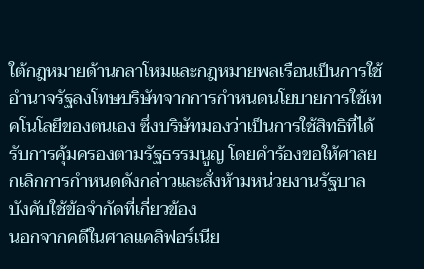ใต้กฎหมายด้านกลาโหมและกฎหมายพลเรือนเป็นการใช้อำนาจรัฐลงโทษบริษัทจากการกำหนดนโยบายการใช้เทคโนโลยีของตนเอง ซึ่งบริษัทมองว่าเป็นการใช้สิทธิที่ได้รับการคุ้มครองตามรัฐธรรมนูญ โดยคำร้องขอให้ศาลยกเลิกการกำหนดดังกล่าวและสั่งห้ามหน่วยงานรัฐบาลบังคับใช้ข้อจำกัดที่เกี่ยวข้อง
นอกจากคดีในศาลแคลิฟอร์เนีย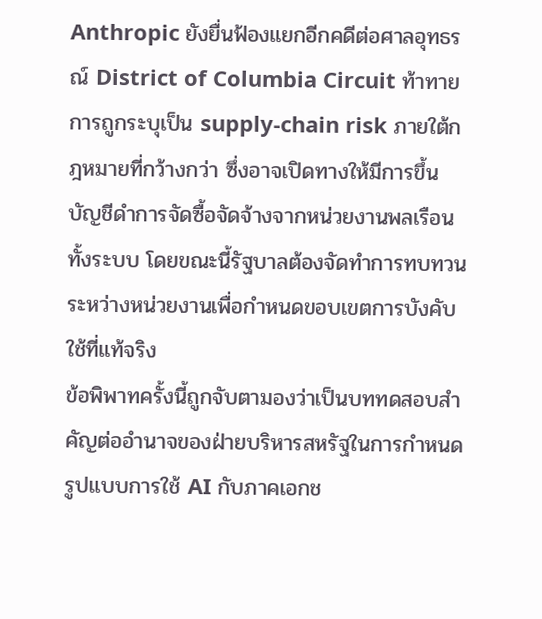Anthropic ยังยื่นฟ้องแยกอีกคดีต่อศาลอุทธรณ์ District of Columbia Circuit ท้าทายการถูกระบุเป็น supply-chain risk ภายใต้กฎหมายที่กว้างกว่า ซึ่งอาจเปิดทางให้มีการขึ้นบัญชีดำการจัดซื้อจัดจ้างจากหน่วยงานพลเรือนทั้งระบบ โดยขณะนี้รัฐบาลต้องจัดทำการทบทวนระหว่างหน่วยงานเพื่อกำหนดขอบเขตการบังคับใช้ที่แท้จริง
ข้อพิพาทครั้งนี้ถูกจับตามองว่าเป็นบททดสอบสำคัญต่ออำนาจของฝ่ายบริหารสหรัฐในการกำหนดรูปแบบการใช้ AI กับภาคเอกช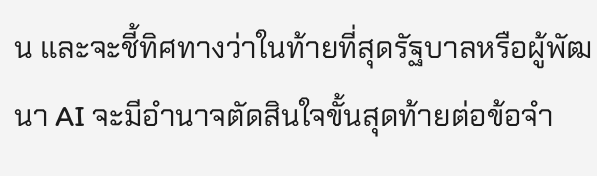น และจะชี้ทิศทางว่าในท้ายที่สุดรัฐบาลหรือผู้พัฒนา AI จะมีอำนาจตัดสินใจขั้นสุดท้ายต่อข้อจำ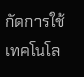กัดการใช้เทคโนโล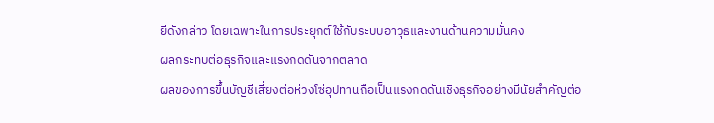ยีดังกล่าว โดยเฉพาะในการประยุกต์ใช้กับระบบอาวุธและงานด้านความมั่นคง
ผลกระทบต่อธุรกิจและแรงกดดันจากตลาด
ผลของการขึ้นบัญชีเสี่ยงต่อห่วงโซ่อุปทานถือเป็นแรงกดดันเชิงธุรกิจอย่างมีนัยสำคัญต่อ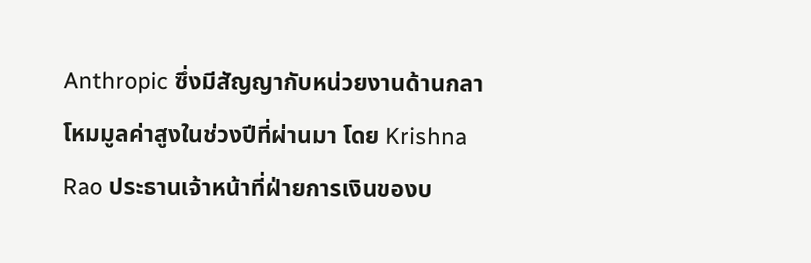Anthropic ซึ่งมีสัญญากับหน่วยงานด้านกลาโหมมูลค่าสูงในช่วงปีที่ผ่านมา โดย Krishna Rao ประธานเจ้าหน้าที่ฝ่ายการเงินของบ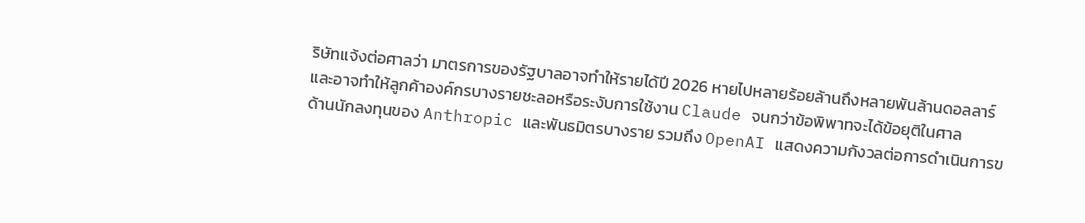ริษัทแจ้งต่อศาลว่า มาตรการของรัฐบาลอาจทำให้รายได้ปี 2026 หายไปหลายร้อยล้านถึงหลายพันล้านดอลลาร์ และอาจทำให้ลูกค้าองค์กรบางรายชะลอหรือระงับการใช้งาน Claude จนกว่าข้อพิพาทจะได้ข้อยุติในศาล
ด้านนักลงทุนของ Anthropic และพันธมิตรบางราย รวมถึง OpenAI แสดงความกังวลต่อการดำเนินการข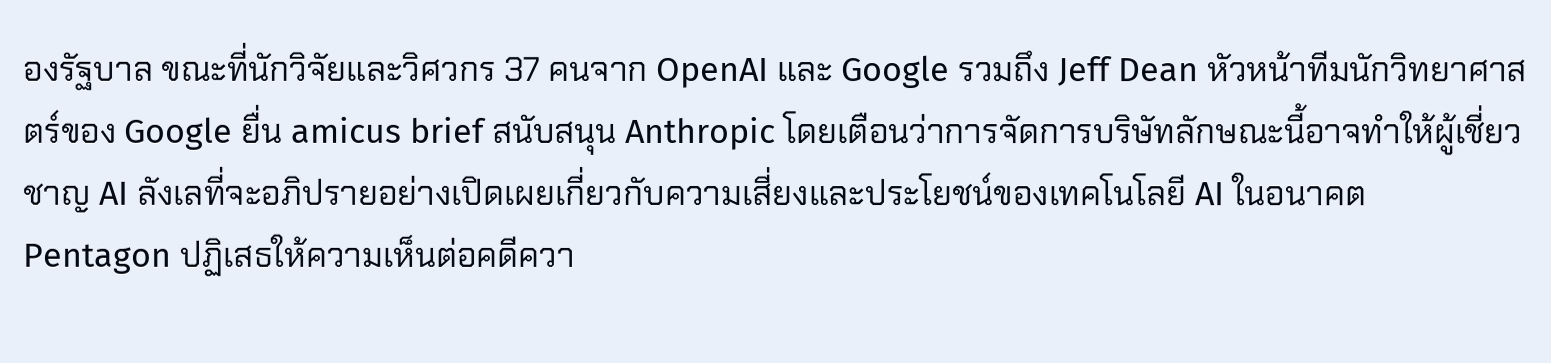องรัฐบาล ขณะที่นักวิจัยและวิศวกร 37 คนจาก OpenAI และ Google รวมถึง Jeff Dean หัวหน้าทีมนักวิทยาศาสตร์ของ Google ยื่น amicus brief สนับสนุน Anthropic โดยเตือนว่าการจัดการบริษัทลักษณะนี้อาจทำให้ผู้เชี่ยวชาญ AI ลังเลที่จะอภิปรายอย่างเปิดเผยเกี่ยวกับความเสี่ยงและประโยชน์ของเทคโนโลยี AI ในอนาคต
Pentagon ปฏิเสธให้ความเห็นต่อคดีควา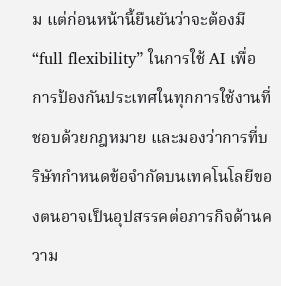ม แต่ก่อนหน้านี้ยืนยันว่าจะต้องมี “full flexibility” ในการใช้ AI เพื่อการป้องกันประเทศในทุกการใช้งานที่ชอบด้วยกฎหมาย และมองว่าการที่บริษัทกำหนดข้อจำกัดบนเทคโนโลยีของตนอาจเป็นอุปสรรคต่อภารกิจด้านความ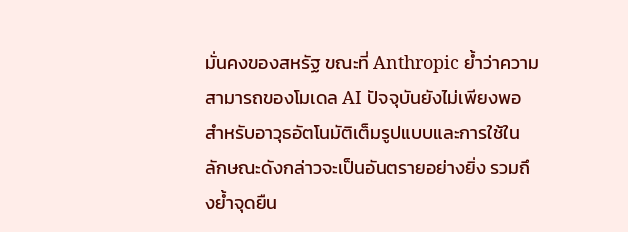มั่นคงของสหรัฐ ขณะที่ Anthropic ย้ำว่าความสามารถของโมเดล AI ปัจจุบันยังไม่เพียงพอสำหรับอาวุธอัตโนมัติเต็มรูปแบบและการใช้ในลักษณะดังกล่าวจะเป็นอันตรายอย่างยิ่ง รวมถึงย้ำจุดยืน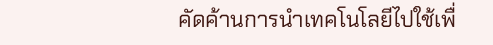คัดค้านการนำเทคโนโลยีไปใช้เพื่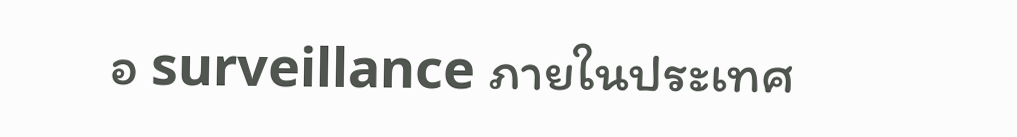อ surveillance ภายในประเทศ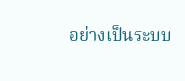อย่างเป็นระบบ